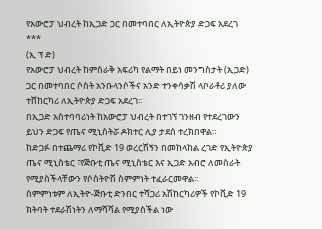የአውሮፓ ህብረት ከኢጋድ ጋር በመተባበር ለኢትዮጵያ ድጋፍ አደረገ
***
(ኢ ፕ ድ)
የአውሮፓ ህብረት ከምስራቅ አፍሪካ የልማት በይነ መንግስታት (ኢጋድ) ጋር በመተባበር ሶስት አንቡላንሶችና አንድ ተንቀሳቃሽ ላቦራቶሪ ያለው ተሸከርካሪ ለኢትዮጵያ ድጋፍ አደረገ፡፡
በኢጋድ አስተባባሪነት ከአውሮፓ ህብረት በተገኘ ገንዘብ የተደረገውን ይህን ድጋፍ የጤና ሚኒስትሯ ዶክተር ሊያ ታደሰ ተረክበዋል።
ከድጋፉ በተጨማሪ የኮቪድ 19 ወረርሽኝን በመከላከል ረገድ የኢትዮጵያ ጤና ሚኒስቴር ፣የጅቡቲ ጤና ሚኒስቴር እና ኢጋድ አብሮ ለመስራት የሚያስችላቸውን የሶስትዮሽ ስምምነት ተፈራርመዋል፡፡
ስምምነቱም ለኢትዮ-ጅቡቲ ድንበር ተሻጋሪ አሽከርካሪዎች የኮቪድ 19 ክትባት ተደራሽነትን ለማሻሻል የሚያስችል ነው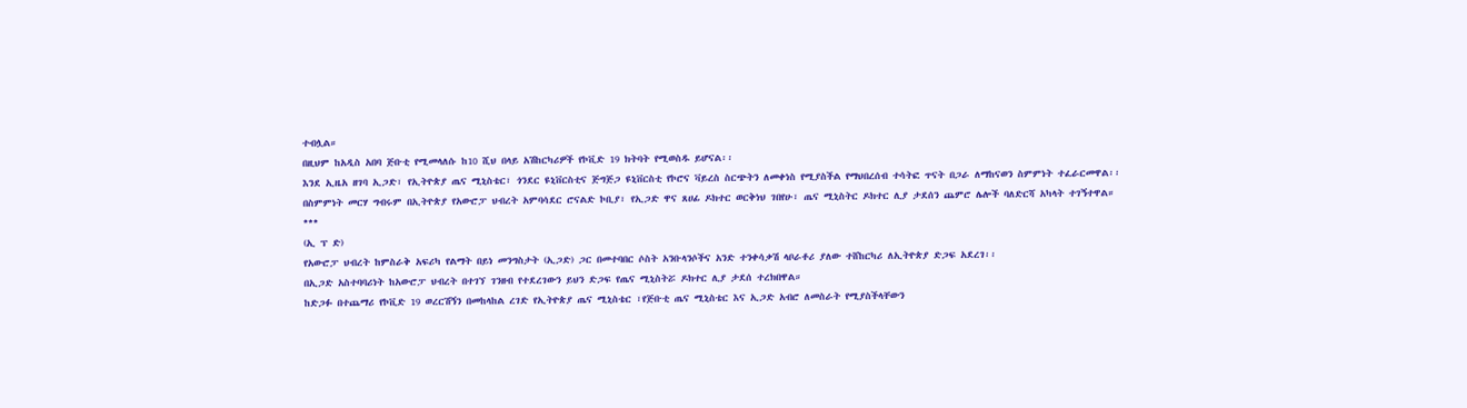ተብሏል።
በዚህም ከአዲስ አበባ ጅቡቲ የሚመላለሱ ከ10 ሺህ በላይ አሽከርካሪዎች የኮቪድ 19 ክትባት የሚወስዱ ይሆናል፡፡
እንደ ኢዜአ ዘገባ ኢጋድ፣ የኢትዮጵያ ጤና ሚኒስቴር፣ ጎንደር ዩኒቨርስቲና ጅግጅጋ ዩኒቨርስቲ የኮሮና ቫይረስ ስርጭትን ለመቀነስ የሚያስችል የማህበረሰብ ተሳትፎ ጥናት በጋራ ለማከናወን ስምምነት ተፈራርመዋል፡፡
በስምምነት መርሃ ግብሩም በኢትዮጵያ የአውሮፓ ህብረት አምባሳደር ሮናልድ ኮቢያ፣ የኢጋድ ዋና ጸሀፊ ዶክተር ወርቅነህ ገበየሁ፣ ጤና ሚኒስትር ዶክተር ሊያ ታደሰን ጨምሮ ሌሎች ባለድርሻ አካላት ተገኝተዋል።
***
(ኢ ፕ ድ)
የአውሮፓ ህብረት ከምስራቅ አፍሪካ የልማት በይነ መንግስታት (ኢጋድ) ጋር በመተባበር ሶስት አንቡላንሶችና አንድ ተንቀሳቃሽ ላቦራቶሪ ያለው ተሸከርካሪ ለኢትዮጵያ ድጋፍ አደረገ፡፡
በኢጋድ አስተባባሪነት ከአውሮፓ ህብረት በተገኘ ገንዘብ የተደረገውን ይህን ድጋፍ የጤና ሚኒስትሯ ዶክተር ሊያ ታደሰ ተረክበዋል።
ከድጋፉ በተጨማሪ የኮቪድ 19 ወረርሽኝን በመከላከል ረገድ የኢትዮጵያ ጤና ሚኒስቴር ፣የጅቡቲ ጤና ሚኒስቴር እና ኢጋድ አብሮ ለመስራት የሚያስችላቸውን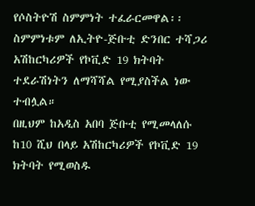የሶስትዮሽ ስምምነት ተፈራርመዋል፡፡
ስምምነቱም ለኢትዮ-ጅቡቲ ድንበር ተሻጋሪ አሽከርካሪዎች የኮቪድ 19 ክትባት ተደራሽነትን ለማሻሻል የሚያስችል ነው ተብሏል።
በዚህም ከአዲስ አበባ ጅቡቲ የሚመላለሱ ከ10 ሺህ በላይ አሽከርካሪዎች የኮቪድ 19 ክትባት የሚወስዱ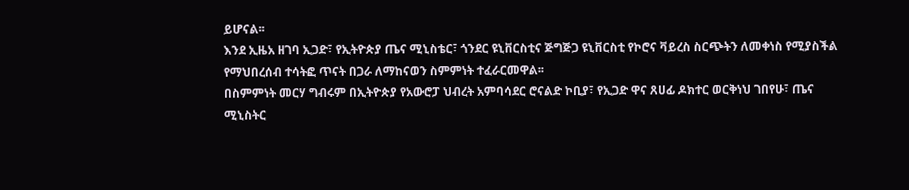ይሆናል፡፡
እንደ ኢዜአ ዘገባ ኢጋድ፣ የኢትዮጵያ ጤና ሚኒስቴር፣ ጎንደር ዩኒቨርስቲና ጅግጅጋ ዩኒቨርስቲ የኮሮና ቫይረስ ስርጭትን ለመቀነስ የሚያስችል የማህበረሰብ ተሳትፎ ጥናት በጋራ ለማከናወን ስምምነት ተፈራርመዋል፡፡
በስምምነት መርሃ ግብሩም በኢትዮጵያ የአውሮፓ ህብረት አምባሳደር ሮናልድ ኮቢያ፣ የኢጋድ ዋና ጸሀፊ ዶክተር ወርቅነህ ገበየሁ፣ ጤና ሚኒስትር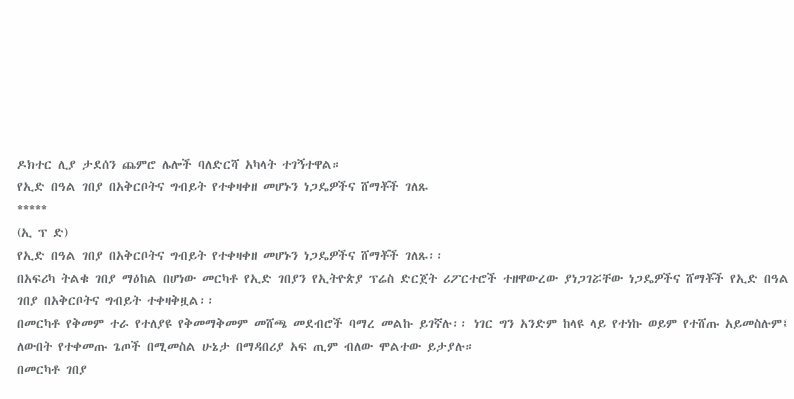ዶክተር ሊያ ታደሰን ጨምሮ ሌሎች ባለድርሻ አካላት ተገኝተዋል።
የኢድ በዓል ገበያ በአቅርቦትና ግብይት የተቀዛቀዘ መሆኑን ነጋዴዎችና ሸማቾች ገለጹ
*****
(ኢ ፕ ድ)
የኢድ በዓል ገበያ በአቅርቦትና ግብይት የተቀዛቀዘ መሆኑን ነጋዴዎችና ሸማቾች ገለጹ፡፡
በአፍሪካ ትልቁ ገበያ ማዕከል በሆነው መርካቶ የኢድ ገበያን የኢትዮጵያ ፕሬስ ድርጀት ሪፖርተሮች ተዘዋውረው ያነጋገሯቸው ነጋዴዎችና ሸማቾች የኢድ በዓል ገበያ በአቅርቦትና ግብይት ተቀዛቅዟል፡፡
በመርካቶ የቅመም ተራ የተለያዩ የቅመማቅመም መሸጫ መደብሮች ባማረ መልኩ ይገኛሉ፡፡ ነገር ግን አንድም ከላዩ ላይ የተነኩ ወይም የተሸጡ አይመስሉም፤ ለውበት የተቀመጡ ጌጦች በሚመስል ሁኔታ በማዳበሪያ አፍ ጢም ብለው ሞልተው ይታያሉ።
በመርካቶ ገበያ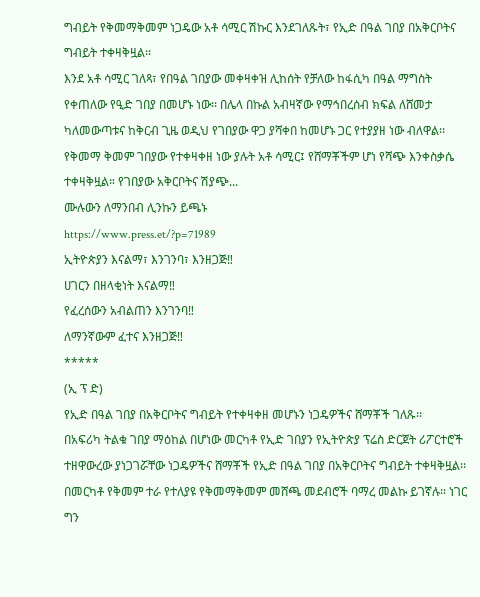ግብይት የቅመማቅመም ነጋዴው አቶ ሳሚር ሽኩር እንደገለጹት፣ የኢድ በዓል ገበያ በአቅርቦትና ግብይት ተቀዛቅዟል፡፡
እንደ አቶ ሳሚር ገለጻ፣ የበዓል ገበያው መቀዛቀዝ ሊከሰት የቻለው ከፋሲካ በዓል ማግስት የቀጠለው የዒድ ገበያ በመሆኑ ነው፡፡ በሌላ በኩል አብዛኛው የማኅበረሰብ ክፍል ለሸመታ ካለመውጣቱና ከቅርብ ጊዜ ወዲህ የገበያው ዋጋ ያሻቀበ ከመሆኑ ጋር የተያያዘ ነው ብለዋል፡፡
የቅመማ ቅመም ገበያው የተቀዛቀዘ ነው ያሉት አቶ ሳሚር፤ የሸማቾችም ሆነ የሻጭ እንቀስቃሴ ተቀዛቅዟል። የገበያው አቅርቦትና ሽያጭ...
ሙሉውን ለማንበብ ሊንኩን ይጫኑ
https://www.press.et/?p=71989
ኢትዮጵያን እናልማ፣ እንገንባ፣ እንዘጋጅ‼
ሀገርን በዘላቂነት እናልማ‼
የፈረሰውን አብልጠን እንገንባ‼
ለማንኛውም ፈተና እንዘጋጅ‼
*****
(ኢ ፕ ድ)
የኢድ በዓል ገበያ በአቅርቦትና ግብይት የተቀዛቀዘ መሆኑን ነጋዴዎችና ሸማቾች ገለጹ፡፡
በአፍሪካ ትልቁ ገበያ ማዕከል በሆነው መርካቶ የኢድ ገበያን የኢትዮጵያ ፕሬስ ድርጀት ሪፖርተሮች ተዘዋውረው ያነጋገሯቸው ነጋዴዎችና ሸማቾች የኢድ በዓል ገበያ በአቅርቦትና ግብይት ተቀዛቅዟል፡፡
በመርካቶ የቅመም ተራ የተለያዩ የቅመማቅመም መሸጫ መደብሮች ባማረ መልኩ ይገኛሉ፡፡ ነገር ግን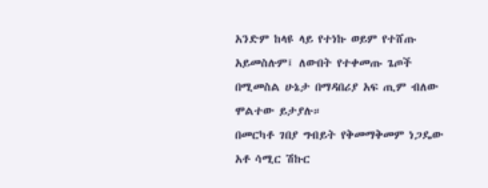አንድም ከላዩ ላይ የተነኩ ወይም የተሸጡ አይመስሉም፤ ለውበት የተቀመጡ ጌጦች በሚመስል ሁኔታ በማዳበሪያ አፍ ጢም ብለው ሞልተው ይታያሉ።
በመርካቶ ገበያ ግብይት የቅመማቅመም ነጋዴው አቶ ሳሚር ሽኩር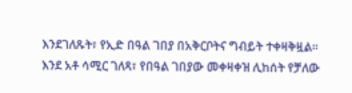እንደገለጹት፣ የኢድ በዓል ገበያ በአቅርቦትና ግብይት ተቀዛቅዟል፡፡
እንደ አቶ ሳሚር ገለጻ፣ የበዓል ገበያው መቀዛቀዝ ሊከሰት የቻለው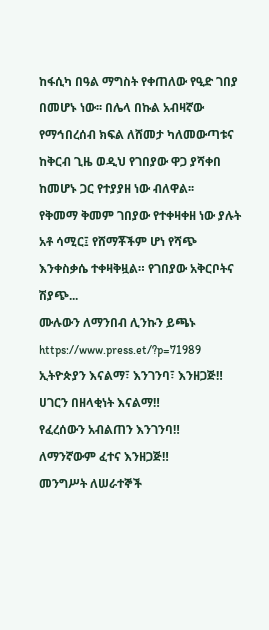ከፋሲካ በዓል ማግስት የቀጠለው የዒድ ገበያ በመሆኑ ነው፡፡ በሌላ በኩል አብዛኛው የማኅበረሰብ ክፍል ለሸመታ ካለመውጣቱና ከቅርብ ጊዜ ወዲህ የገበያው ዋጋ ያሻቀበ ከመሆኑ ጋር የተያያዘ ነው ብለዋል፡፡
የቅመማ ቅመም ገበያው የተቀዛቀዘ ነው ያሉት አቶ ሳሚር፤ የሸማቾችም ሆነ የሻጭ እንቀስቃሴ ተቀዛቅዟል። የገበያው አቅርቦትና ሽያጭ...
ሙሉውን ለማንበብ ሊንኩን ይጫኑ
https://www.press.et/?p=71989
ኢትዮጵያን እናልማ፣ እንገንባ፣ እንዘጋጅ‼
ሀገርን በዘላቂነት እናልማ‼
የፈረሰውን አብልጠን እንገንባ‼
ለማንኛውም ፈተና እንዘጋጅ‼
መንግሥት ለሠራተኞች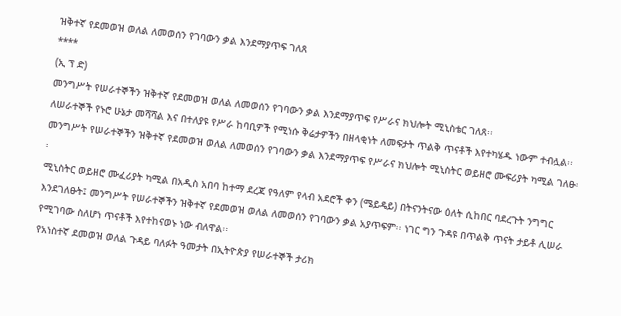ዝቅተኛ የደመወዝ ወለል ለመወሰን የገባውን ቃል እንደማያጥፍ ገለጸ
****
(ኢ ፕ ድ)
መንግሥት የሠራተኞችን ዝቅተኛ የደመወዝ ወለል ለመወሰን የገባውን ቃል እንደማያጥፍ የሥራና ክህሎት ሚኒስቴር ገለጸ፡፡
ለሠራተኞች የኑሮ ሁኔታ መሻሻል እና በተለያዩ የሥራ ከባቢዎች የሚነሱ ቅሬታዎችን በዘላቂነት ለመፍታት ጥልቅ ጥናቶች እየተካሄዱ ነውም ተብሏል፡፡
መንግሥት የሠራተኞችን ዝቅተኛ የደመወዝ ወለል ለመወሰን የገባውን ቃል እንደማያጥፍ የሥራና ክህሎት ሚኒስትር ወይዘሮ ሙፍሪያት ካሚል ገለፁ፡፡
ሚኒስትር ወይዘሮ ሙፈሪያት ካሚል በአዲስ አበባ ከተማ ደረጃ የዓለም የላብ አደሮች ቀን (ሜይዴይ) በትናንትናው ዕለት ሲከበር ባደረጉት ንግግር እንደገለፁት፤ መንግሥት የሠራተኞችን ዝቅተኛ የደመወዝ ወለል ለመወሰን የገባውን ቃል አያጥፍም፡፡ ነገር ግን ጉዳዩ በጥልቅ ጥናት ታይቶ ሊሠራ የሚገባው ስለሆነ ጥናቶች እየተከናወኑ ነው ብለዋል፡፡
የአነስተኛ ደመወዝ ወለል ጉዳይ ባለፉት ዓመታት በኢትዮጵያ የሠራተኞች ታሪክ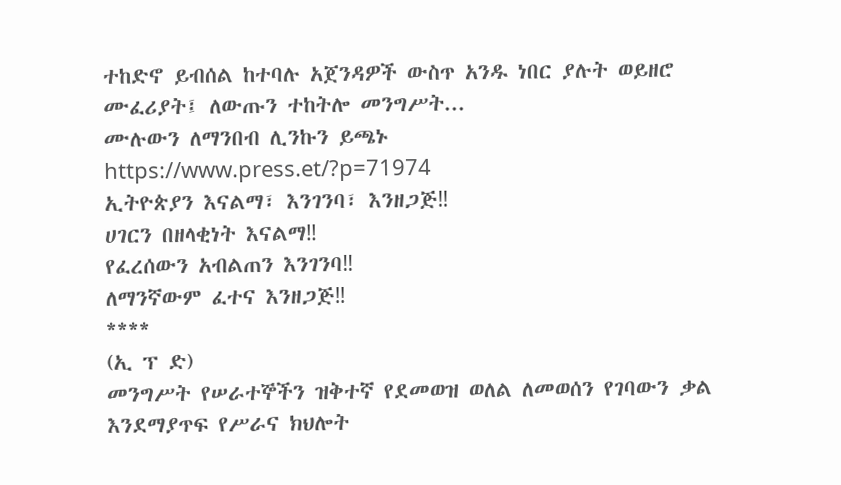ተከድኖ ይብሰል ከተባሉ አጀንዳዎች ውስጥ አንዱ ነበር ያሉት ወይዘሮ ሙፈሪያት፤ ለውጡን ተከትሎ መንግሥት...
ሙሉውን ለማንበብ ሊንኩን ይጫኑ
https://www.press.et/?p=71974
ኢትዮጵያን እናልማ፣ እንገንባ፣ እንዘጋጅ‼
ሀገርን በዘላቂነት እናልማ‼
የፈረሰውን አብልጠን እንገንባ‼
ለማንኛውም ፈተና እንዘጋጅ‼
****
(ኢ ፕ ድ)
መንግሥት የሠራተኞችን ዝቅተኛ የደመወዝ ወለል ለመወሰን የገባውን ቃል እንደማያጥፍ የሥራና ክህሎት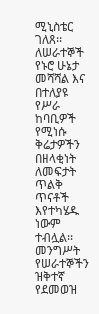ሚኒስቴር ገለጸ፡፡
ለሠራተኞች የኑሮ ሁኔታ መሻሻል እና በተለያዩ የሥራ ከባቢዎች የሚነሱ ቅሬታዎችን በዘላቂነት ለመፍታት ጥልቅ ጥናቶች እየተካሄዱ ነውም ተብሏል፡፡
መንግሥት የሠራተኞችን ዝቅተኛ የደመወዝ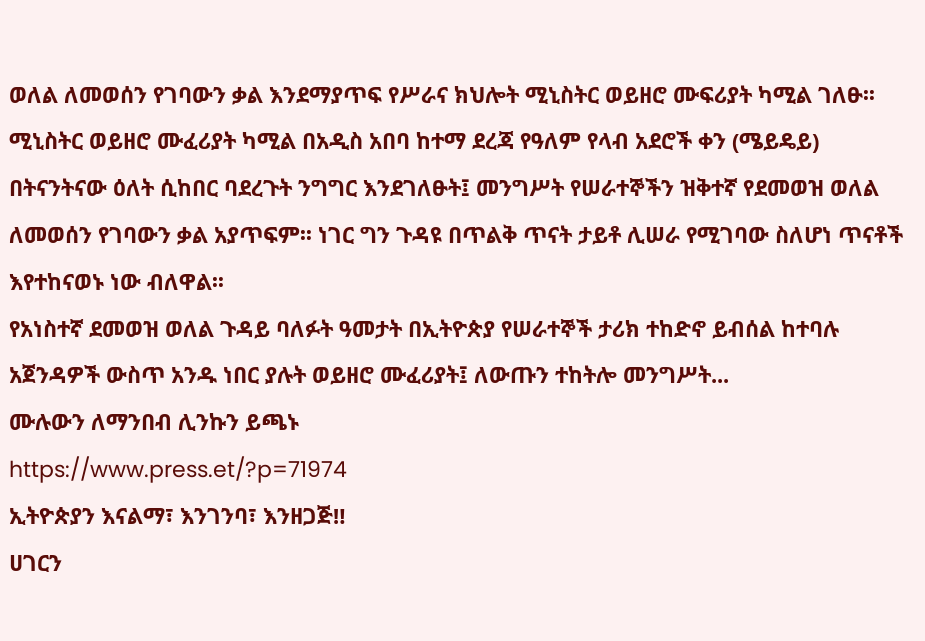ወለል ለመወሰን የገባውን ቃል እንደማያጥፍ የሥራና ክህሎት ሚኒስትር ወይዘሮ ሙፍሪያት ካሚል ገለፁ፡፡
ሚኒስትር ወይዘሮ ሙፈሪያት ካሚል በአዲስ አበባ ከተማ ደረጃ የዓለም የላብ አደሮች ቀን (ሜይዴይ) በትናንትናው ዕለት ሲከበር ባደረጉት ንግግር እንደገለፁት፤ መንግሥት የሠራተኞችን ዝቅተኛ የደመወዝ ወለል ለመወሰን የገባውን ቃል አያጥፍም፡፡ ነገር ግን ጉዳዩ በጥልቅ ጥናት ታይቶ ሊሠራ የሚገባው ስለሆነ ጥናቶች እየተከናወኑ ነው ብለዋል፡፡
የአነስተኛ ደመወዝ ወለል ጉዳይ ባለፉት ዓመታት በኢትዮጵያ የሠራተኞች ታሪክ ተከድኖ ይብሰል ከተባሉ አጀንዳዎች ውስጥ አንዱ ነበር ያሉት ወይዘሮ ሙፈሪያት፤ ለውጡን ተከትሎ መንግሥት...
ሙሉውን ለማንበብ ሊንኩን ይጫኑ
https://www.press.et/?p=71974
ኢትዮጵያን እናልማ፣ እንገንባ፣ እንዘጋጅ‼
ሀገርን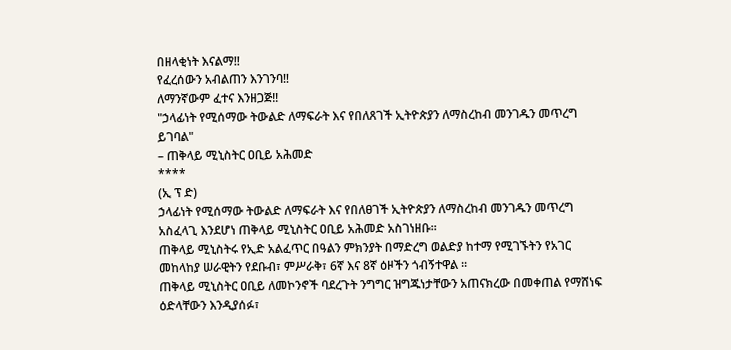በዘላቂነት እናልማ‼
የፈረሰውን አብልጠን እንገንባ‼
ለማንኛውም ፈተና እንዘጋጅ‼
"ኃላፊነት የሚሰማው ትውልድ ለማፍራት እና የበለጸገች ኢትዮጵያን ለማስረከብ መንገዱን መጥረግ ይገባል"
– ጠቅላይ ሚኒስትር ዐቢይ አሕመድ
****
(ኢ ፕ ድ)
ኃላፊነት የሚሰማው ትውልድ ለማፍራት እና የበለፀገች ኢትዮጵያን ለማስረከብ መንገዱን መጥረግ አስፈላጊ እንደሆነ ጠቅላይ ሚኒስትር ዐቢይ አሕመድ አስገነዘቡ።
ጠቅላይ ሚኒስትሩ የኢድ አልፈጥር በዓልን ምክንያት በማድረግ ወልድያ ከተማ የሚገኙትን የአገር መከላከያ ሠራዊትን የደቡብ፣ ምሥራቅ፣ 6ኛ እና 8ኛ ዕዞችን ጎብኝተዋል ።
ጠቅላይ ሚኒስትር ዐቢይ ለመኮንኖች ባደረጉት ንግግር ዝግጁነታቸውን አጠናክረው በመቀጠል የማሸነፍ ዕድላቸውን እንዲያሰፉ፣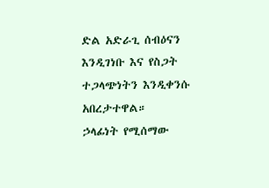ድል አድራጊ ሰብዕናን እንዲገነቡ እና የስጋት ተጋላጭነትን እንዲቀንሱ አበረታተዋል።
ኃላፊነት የሚሰማው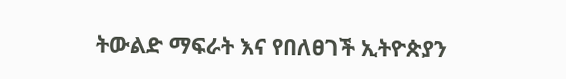ትውልድ ማፍራት እና የበለፀገች ኢትዮጵያን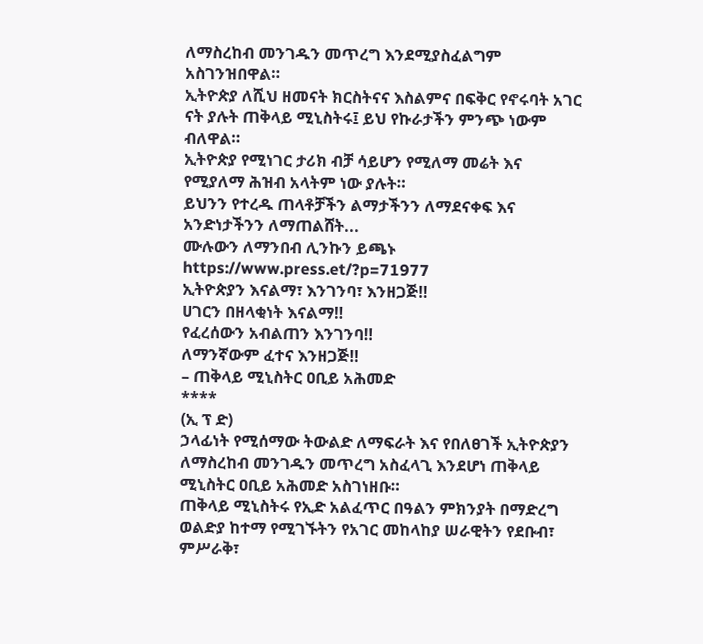ለማስረከብ መንገዱን መጥረግ እንደሚያስፈልግም አስገንዝበዋል።
ኢትዮጵያ ለሺህ ዘመናት ክርስትናና እስልምና በፍቅር የኖሩባት አገር ናት ያሉት ጠቅላይ ሚኒስትሩ፤ ይህ የኩራታችን ምንጭ ነውም ብለዋል።
ኢትዮጵያ የሚነገር ታሪክ ብቻ ሳይሆን የሚለማ መሬት እና የሚያለማ ሕዝብ አላትም ነው ያሉት።
ይህንን የተረዱ ጠላቶቻችን ልማታችንን ለማደናቀፍ እና አንድነታችንን ለማጠልሸት...
ሙሉውን ለማንበብ ሊንኩን ይጫኑ
https://www.press.et/?p=71977
ኢትዮጵያን እናልማ፣ እንገንባ፣ እንዘጋጅ‼
ሀገርን በዘላቂነት እናልማ‼
የፈረሰውን አብልጠን እንገንባ‼
ለማንኛውም ፈተና እንዘጋጅ‼
– ጠቅላይ ሚኒስትር ዐቢይ አሕመድ
****
(ኢ ፕ ድ)
ኃላፊነት የሚሰማው ትውልድ ለማፍራት እና የበለፀገች ኢትዮጵያን ለማስረከብ መንገዱን መጥረግ አስፈላጊ እንደሆነ ጠቅላይ ሚኒስትር ዐቢይ አሕመድ አስገነዘቡ።
ጠቅላይ ሚኒስትሩ የኢድ አልፈጥር በዓልን ምክንያት በማድረግ ወልድያ ከተማ የሚገኙትን የአገር መከላከያ ሠራዊትን የደቡብ፣ ምሥራቅ፣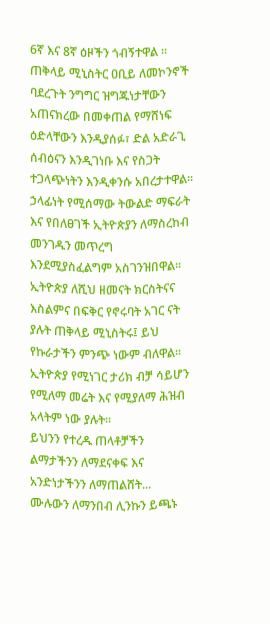6ኛ እና 8ኛ ዕዞችን ጎብኝተዋል ።
ጠቅላይ ሚኒስትር ዐቢይ ለመኮንኖች ባደረጉት ንግግር ዝግጁነታቸውን አጠናክረው በመቀጠል የማሸነፍ ዕድላቸውን እንዲያሰፉ፣ ድል አድራጊ ሰብዕናን እንዲገነቡ እና የስጋት ተጋላጭነትን እንዲቀንሱ አበረታተዋል።
ኃላፊነት የሚሰማው ትውልድ ማፍራት እና የበለፀገች ኢትዮጵያን ለማስረከብ መንገዱን መጥረግ እንደሚያስፈልግም አስገንዝበዋል።
ኢትዮጵያ ለሺህ ዘመናት ክርስትናና እስልምና በፍቅር የኖሩባት አገር ናት ያሉት ጠቅላይ ሚኒስትሩ፤ ይህ የኩራታችን ምንጭ ነውም ብለዋል።
ኢትዮጵያ የሚነገር ታሪክ ብቻ ሳይሆን የሚለማ መሬት እና የሚያለማ ሕዝብ አላትም ነው ያሉት።
ይህንን የተረዱ ጠላቶቻችን ልማታችንን ለማደናቀፍ እና አንድነታችንን ለማጠልሸት...
ሙሉውን ለማንበብ ሊንኩን ይጫኑ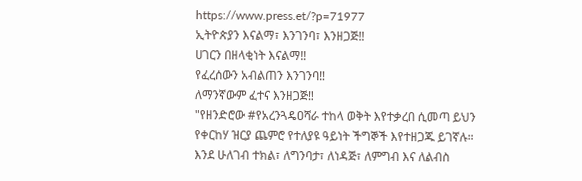https://www.press.et/?p=71977
ኢትዮጵያን እናልማ፣ እንገንባ፣ እንዘጋጅ‼
ሀገርን በዘላቂነት እናልማ‼
የፈረሰውን አብልጠን እንገንባ‼
ለማንኛውም ፈተና እንዘጋጅ‼
"የዘንድሮው #የአረንጓዴዐሻራ ተከላ ወቅት እየተቃረበ ሲመጣ ይህን የቀርከሃ ዝርያ ጨምሮ የተለያዩ ዓይነት ችግኞች እየተዘጋጁ ይገኛሉ። እንደ ሁለገብ ተክል፣ ለግንባታ፣ ለነዳጅ፣ ለምግብ እና ለልብስ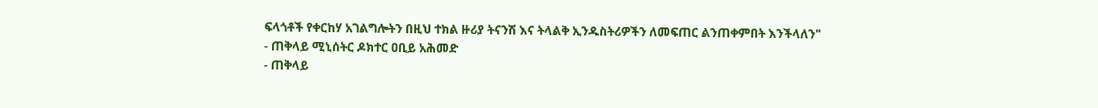ፍላጎቶች የቀርከሃ አገልግሎትን በዚህ ተክል ዙሪያ ትናንሽ እና ትላልቅ ኢንዱስትሪዎችን ለመፍጠር ልንጠቀምበት እንችላለን"
- ጠቅላይ ሚኒሰትር ዶክተር ዐቢይ አሕመድ
- ጠቅላይ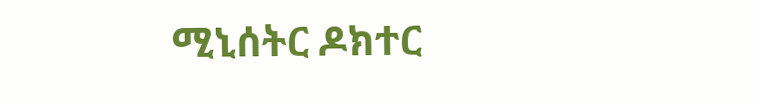ሚኒሰትር ዶክተር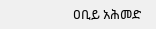ዐቢይ አሕመድ